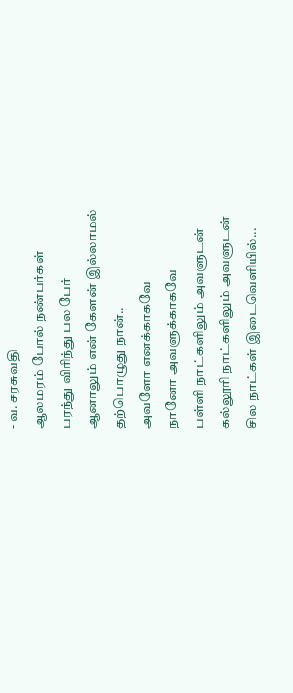- வ. சரசுவதி
ஆலமரம் போல் நண்பர்கள்
பரந்து விரிந்து பல பேர்
ஆனாலும் என் கேளன் இல்லாமல்
தற்பொழுது நான்..
அவளோ எனக்காகவே
நானோ அவளுக்காகவே
பள்ளி நாட்களிலும் அவளுடன்
கல்லூரி நாட்களிலும் அவளுடன்
சில நாட்கள் இடைவெளியில்...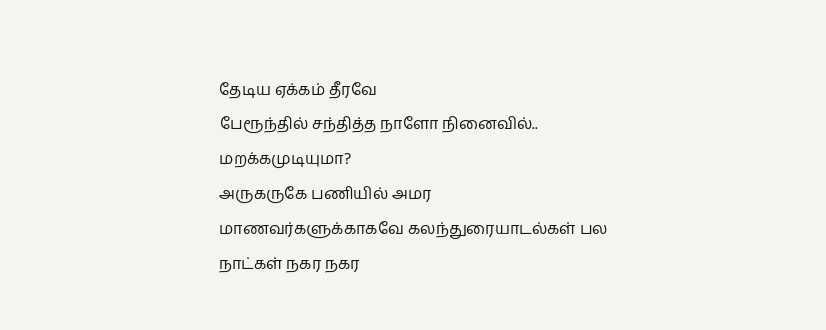தேடிய ஏக்கம் தீரவே
பேரூந்தில் சந்தித்த நாளோ நினைவில்..
மறக்கமுடியுமா?
அருகருகே பணியில் அமர
மாணவர்களுக்காகவே கலந்துரையாடல்கள் பல
நாட்கள் நகர நகர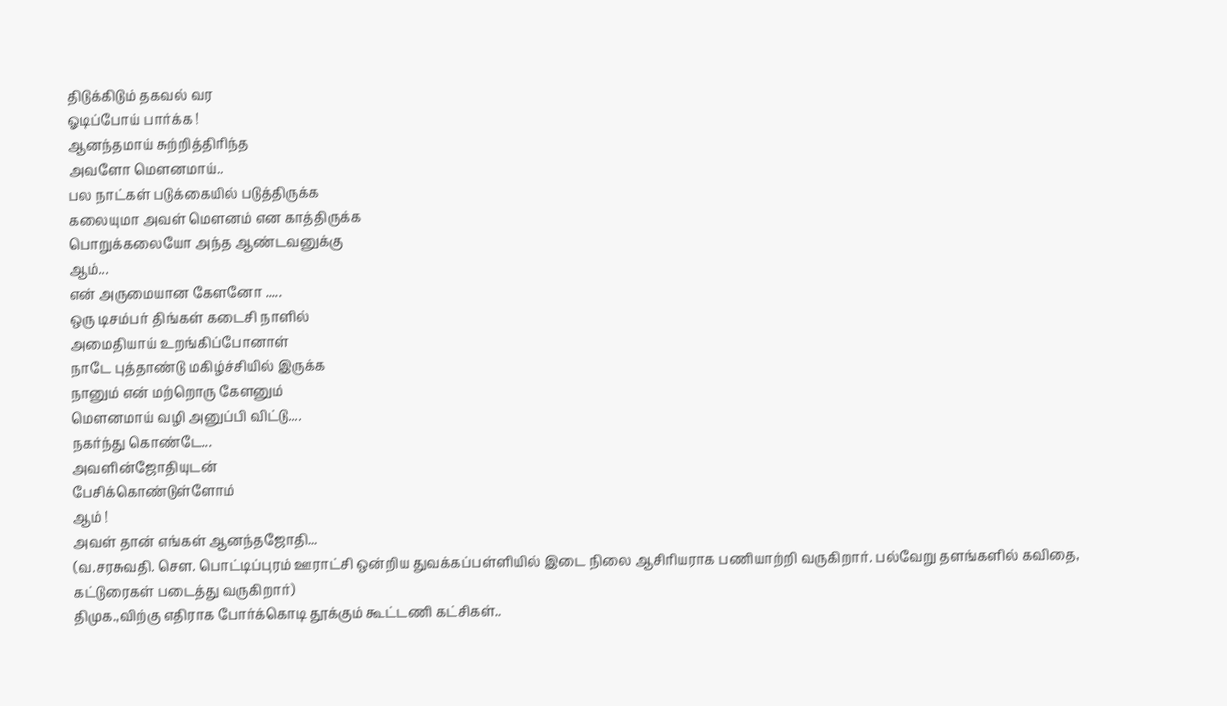திடுக்கிடும் தகவல் வர
ஓடிப்போய் பார்க்க !
ஆனந்தமாய் சுற்றித்திரிந்த
அவளோ மௌனமாய்..
பல நாட்கள் படுக்கையில் படுத்திருக்க
கலையுமா அவள் மௌனம் என காத்திருக்க
பொறுக்கலையோ அந்த ஆண்டவனுக்கு
ஆம்...
என் அருமையான கேளனோ .....
ஒரு டிசம்பர் திங்கள் கடைசி நாளில்
அமைதியாய் உறங்கிப்போனாள்
நாடே புத்தாண்டு மகிழ்ச்சியில் இருக்க
நானும் என் மற்றொரு கேளனும்
மௌனமாய் வழி அனுப்பி விட்டு....
நகர்ந்து கொண்டே...
அவளின்ஜோதியுடன்
பேசிக்கொண்டுள்ளோம்
ஆம் !
அவள் தான் எங்கள் ஆனந்தஜோதி...
(வ.சரசுவதி. செள. பொட்டிப்புரம் ஊராட்சி ஒன்றிய துவக்கப்பள்ளியில் இடை நிலை ஆசிரியராக பணியாற்றி வருகிறார். பல்வேறு தளங்களில் கவிதை, கட்டுரைகள் படைத்து வருகிறார்)
திமுக.,விற்கு எதிராக போர்க்கொடி தூக்கும் கூட்டணி கட்சிகள்..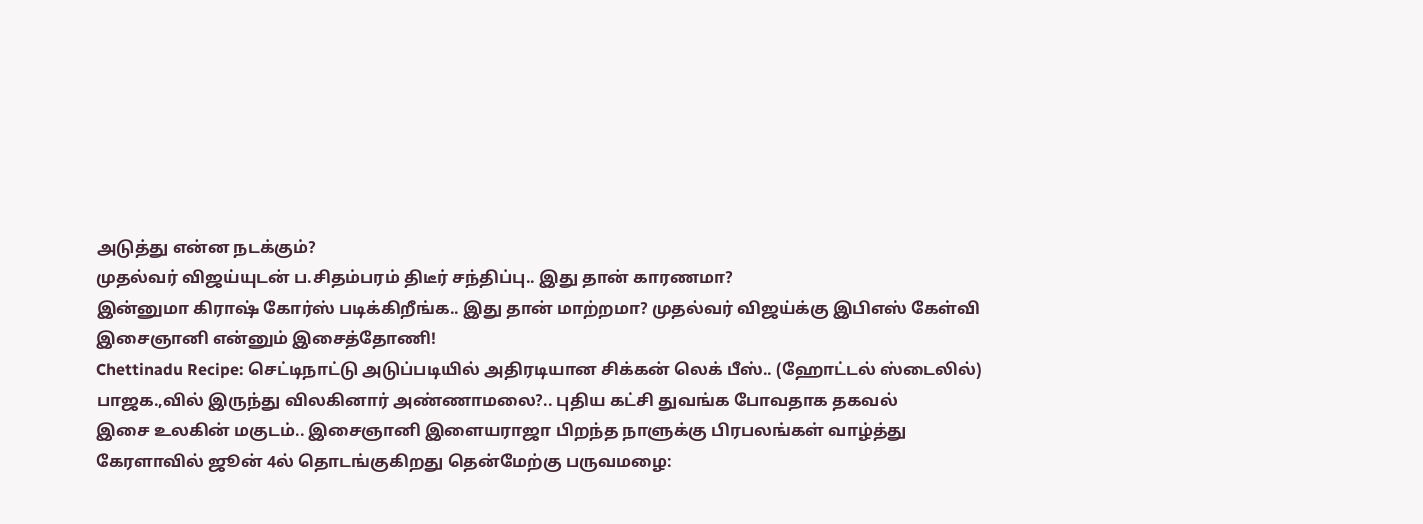அடுத்து என்ன நடக்கும்?
முதல்வர் விஜய்யுடன் ப.சிதம்பரம் திடீர் சந்திப்பு.. இது தான் காரணமா?
இன்னுமா கிராஷ் கோர்ஸ் படிக்கிறீங்க.. இது தான் மாற்றமா? முதல்வர் விஜய்க்கு இபிஎஸ் கேள்வி
இசைஞானி என்னும் இசைத்தோணி!
Chettinadu Recipe: செட்டிநாட்டு அடுப்படியில் அதிரடியான சிக்கன் லெக் பீஸ்.. (ஹோட்டல் ஸ்டைலில்)
பாஜக.,வில் இருந்து விலகினார் அண்ணாமலை?.. புதிய கட்சி துவங்க போவதாக தகவல்
இசை உலகின் மகுடம்.. இசைஞானி இளையராஜா பிறந்த நாளுக்கு பிரபலங்கள் வாழ்த்து
கேரளாவில் ஜூன் 4ல் தொடங்குகிறது தென்மேற்கு பருவமழை: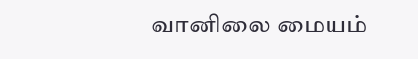வானிலை மையம்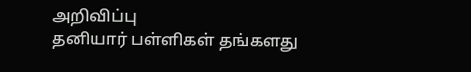அறிவிப்பு
தனியார் பள்ளிகள் தங்களது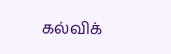கல்விக்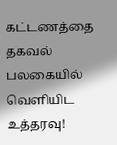கட்டணத்தை தகவல் பலகையில் வெளியிட உத்தரவு!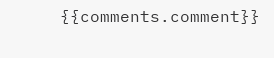{{comments.comment}}